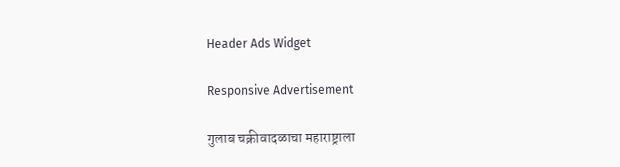Header Ads Widget

Responsive Advertisement

गुलाब चक्रीवादळाचा महाराष्ट्राला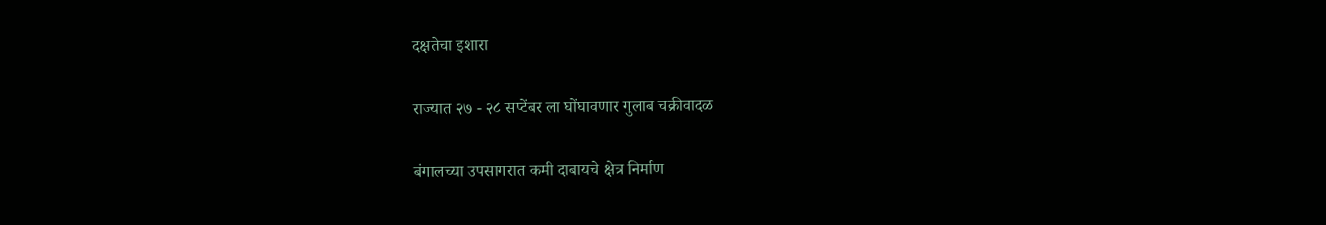दक्षतेचा इशारा

राज्यात २७ - २८ सप्टेंबर ला घोंघावणार गुलाब चक्रीवादळ

बंगालच्या उपसागरात कमी दाबायचे क्षेत्र निर्माण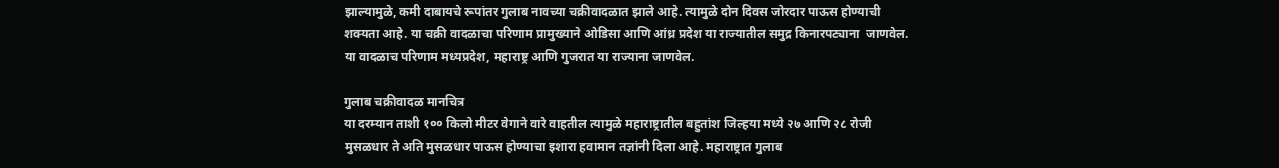झाल्यामुळे, कमी दाबायचे रूपांतर गुलाब नावच्या चक्रीवादळात झाले आहे. त्यामुळे दोन दिवस जोरदार पाऊस होण्याची शक्यता आहे. या चक्री वादळाचा परिणाम प्रामुख्याने ओडिसा आणि आंध्र प्रदेश या राज्यातील समुद्र किनारपट्याना  जाणवेल. या वादळाच परिणाम मध्यप्रदेश, महाराष्ट्र आणि गुजरात या राज्याना जाणवेल.

गुलाब चक्रीवादळ मानचित्र
या दरम्यान ताशी १०० किलो मीटर वेगाने वारे वाहतील त्यामुळे महाराष्ट्रातील बहुतांश जिल्हया मध्ये २७ आणि २८ रोजी मुसळधार ते अति मुसळधार पाऊस होण्याचा इशारा हवामान तज्ञांनी दिला आहे. महाराष्ट्रात गुलाब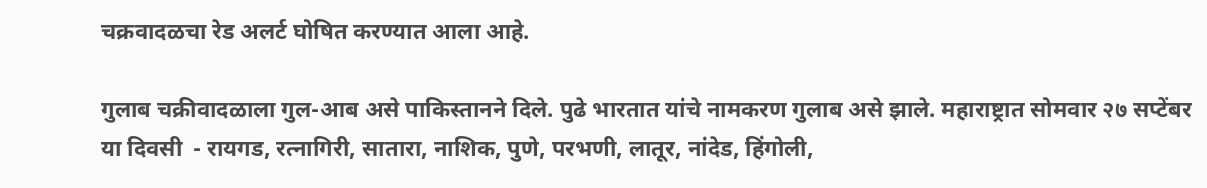चक्रवादळचा रेड अलर्ट घोषित करण्यात आला आहे.

गुलाब चक्रीवादळाला गुल-आब असे पाकिस्तानने दिले. पुढे भारतात यांचे नामकरण गुलाब असे झाले. महाराष्ट्रात सोमवार २७ सप्टेंबर या दिवसी  - रायगड, रत्नागिरी, सातारा, नाशिक, पुणे, परभणी, लातूर, नांदेड, हिंगोली,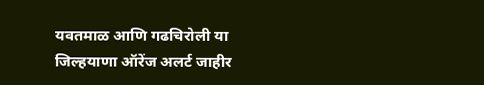यवतमाळ आणि गढचिरोली या जिल्हयाणा ऑरेंज अलर्ट जाहीर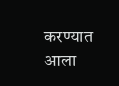करण्यात आला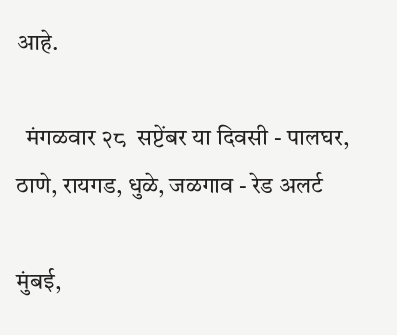आहे.

  मंगळवार २८  सप्टेंबर या दिवसी - पालघर, ठाणे, रायगड, धुळे, जळगाव - रेड अलर्ट

मुंबई,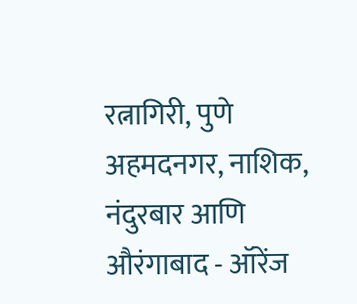रत्नागिरी, पुणे अहमदनगर, नाशिक, नंदुरबार आणि औरंगाबाद - ऑरेंज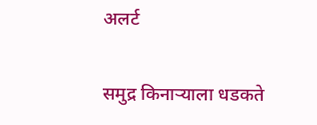अलर्ट

समुद्र किनाऱ्याला धडकते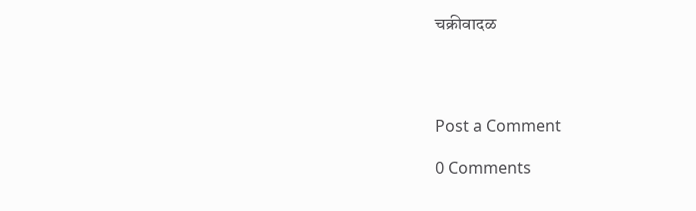चक्रीवादळ




Post a Comment

0 Comments